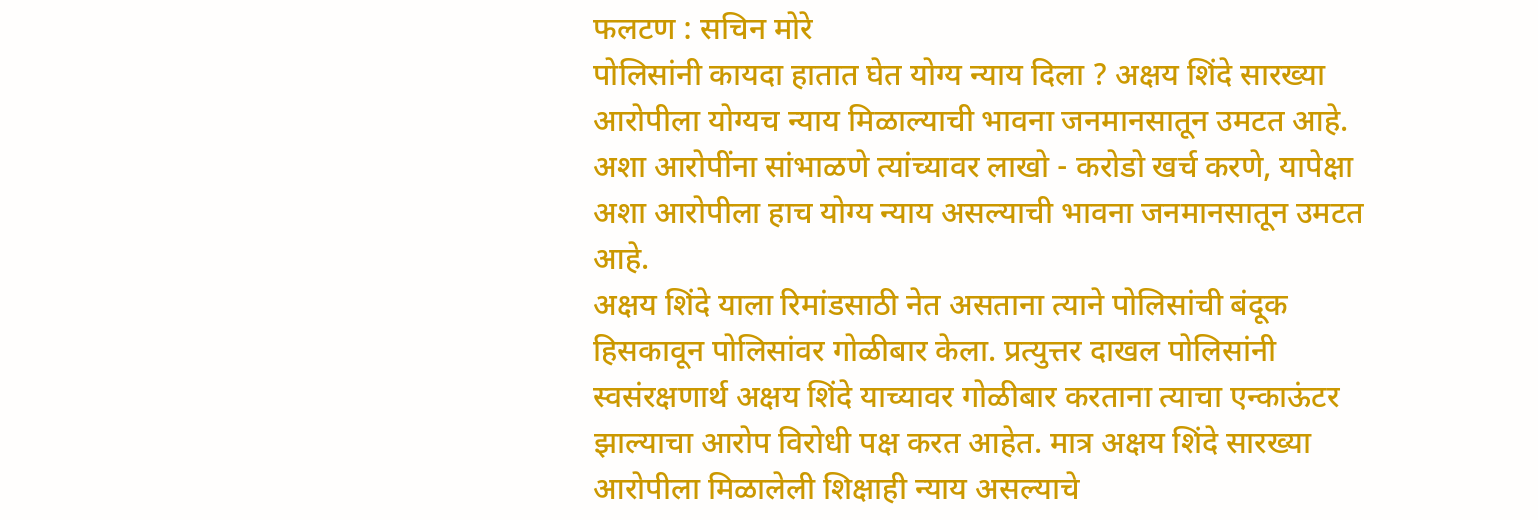फलटण : सचिन मोरे
पोलिसांनी कायदा हातात घेत योग्य न्याय दिला ? अक्षय शिंदे सारख्या आरोपीला योग्यच न्याय मिळाल्याची भावना जनमानसातून उमटत आहे. अशा आरोपींना सांभाळणे त्यांच्यावर लाखो - करोडो खर्च करणे, यापेक्षा अशा आरोपीला हाच योग्य न्याय असल्याची भावना जनमानसातून उमटत आहे.
अक्षय शिंदे याला रिमांडसाठी नेत असताना त्याने पोलिसांची बंदूक हिसकावून पोलिसांवर गोळीबार केला. प्रत्युत्तर दाखल पोलिसांनी स्वसंरक्षणार्थ अक्षय शिंदे याच्यावर गोळीबार करताना त्याचा एन्काऊंटर झाल्याचा आरोप विरोधी पक्ष करत आहेत. मात्र अक्षय शिंदे सारख्या आरोपीला मिळालेली शिक्षाही न्याय असल्याचे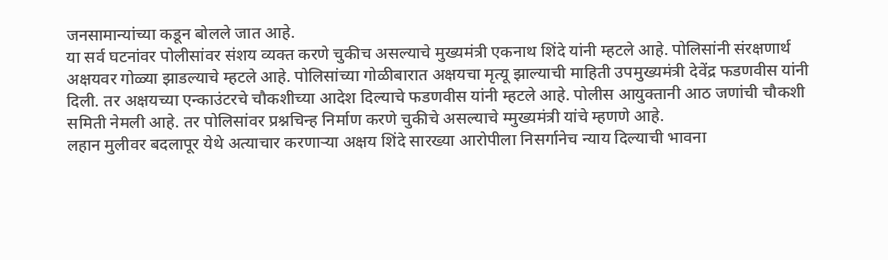जनसामान्यांच्या कडून बोलले जात आहे.
या सर्व घटनांवर पोलीसांवर संशय व्यक्त करणे चुकीच असल्याचे मुख्यमंत्री एकनाथ शिंदे यांनी म्हटले आहे. पोलिसांनी संरक्षणार्थ अक्षयवर गोळ्या झाडल्याचे म्हटले आहे. पोलिसांच्या गोळीबारात अक्षयचा मृत्यू झाल्याची माहिती उपमुख्यमंत्री देवेंद्र फडणवीस यांनी दिली. तर अक्षयच्या एन्काउंटरचे चौकशीच्या आदेश दिल्याचे फडणवीस यांनी म्हटले आहे. पोलीस आयुक्तानी आठ जणांची चौकशी समिती नेमली आहे. तर पोलिसांवर प्रश्नचिन्ह निर्माण करणे चुकीचे असल्याचे म्मुख्यमंत्री यांचे म्हणणे आहे.
लहान मुलीवर बदलापूर येथे अत्याचार करणाऱ्या अक्षय शिंदे सारख्या आरोपीला निसर्गानेच न्याय दिल्याची भावना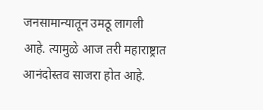जनसामान्यातून उमठू लागली आहे. त्यामुळे आज तरी महाराष्ट्रात आनंदोस्तव साजरा होत आहे.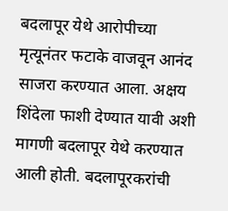बदलापूर येथे आरोपीच्या मृत्यूनंतर फटाके वाजवून आनंद साजरा करण्यात आला. अक्षय शिंदेला फाशी देण्यात यावी अशी मागणी बदलापूर येथे करण्यात आली होती. बदलापूरकरांची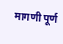मागणी पूर्ण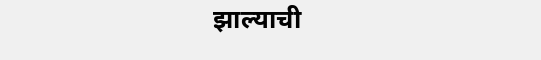झाल्याची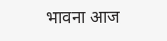भावना आज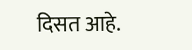दिसत आहे.